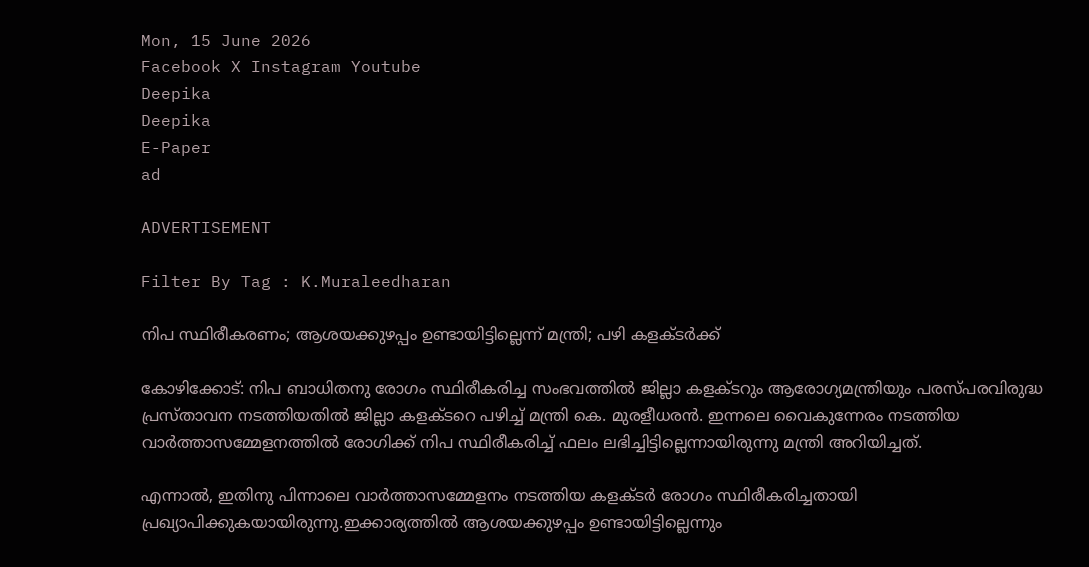Mon, 15 June 2026
Facebook X Instagram Youtube
Deepika
Deepika
E-Paper
ad

ADVERTISEMENT

Filter By Tag : K.Muraleedharan

നിപ സ്ഥിരീകരണം; ആശയക്കുഴപ്പം ഉണ്ടായിട്ടില്ലെന്ന് മന്ത്രി; പഴി കളക്‌ടര്‍ക്ക്

കോഴിക്കോട്: നിപ ബാധിതനു രോഗം സ്ഥിരീകരിച്ച സംഭവത്തിൽ ജില്ലാ കളക്ടറും ആരോഗ്യമന്ത്രിയും പരസ്പരവിരുദ്ധ പ്രസ്താവന നടത്തിയതിൽ ജില്ലാ കളക്ടറെ പഴിച്ച് മന്ത്രി കെ. മുരളീധരൻ. ഇന്നലെ വൈകുന്നേരം നടത്തിയ വാർത്താസമ്മേളനത്തിൽ രോഗിക്ക് നിപ സ്ഥിരീകരിച്ച് ഫലം ലഭിച്ചിട്ടില്ലെന്നായിരുന്നു മന്ത്രി അറിയിച്ചത്.

എന്നാൽ, ഇതിനു പിന്നാലെ വാർത്താസമ്മേളനം നടത്തിയ കളക്ടർ രോഗം സ്ഥിരീകരിച്ചതായി പ്രഖ്യാപിക്കുകയായിരുന്നു.ഇക്കാര്യത്തിൽ ആശയക്കുഴപ്പം ഉണ്ടായിട്ടില്ലെന്നും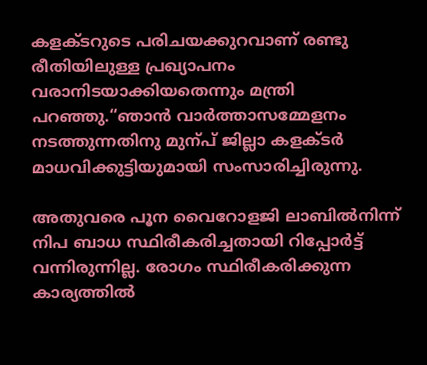കളക്ടറുടെ പരിചയക്കുറവാണ് രണ്ടു രീതിയിലുള്ള പ്രഖ്യാപനം വരാനിടയാക്കിയതെന്നും മന്ത്രി പറഞ്ഞു.“ഞാൻ വാർത്താസമ്മേളനം നടത്തുന്നതിനു മുന്പ് ജില്ലാ കളക്ടർ മാധവിക്കുട്ടിയുമായി സംസാരിച്ചിരുന്നു.

അതുവരെ പൂന വൈറോളജി ലാബിൽനിന്ന് നിപ ബാധ സ്ഥിരീകരിച്ചതായി റിപ്പോർട്ട് വന്നിരുന്നില്ല. രോഗം സ്ഥിരീകരിക്കുന്ന കാര്യത്തിൽ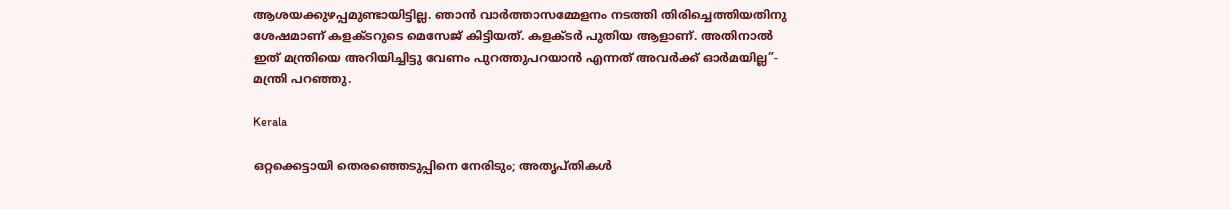ആശയക്കുഴപ്പമുണ്ടായിട്ടില്ല. ഞാൻ വാർത്താസമ്മേളനം നടത്തി തിരിച്ചെത്തിയതിനു ശേഷമാണ് കളക്ടറുടെ മെസേജ് കിട്ടിയത്. കളക്ടർ പുതിയ ആളാണ്. അതിനാൽ ഇത് മന്ത്രിയെ അറിയിച്ചിട്ടു വേണം പുറത്തുപറയാൻ എന്നത് അവർക്ക് ഓർമയില്ല”- മന്ത്രി പറഞ്ഞു.

Kerala

ഒറ്റക്കെട്ടായി തെരഞ്ഞെടുപ്പിനെ നേരിടും; അതൃപ്തികള്‍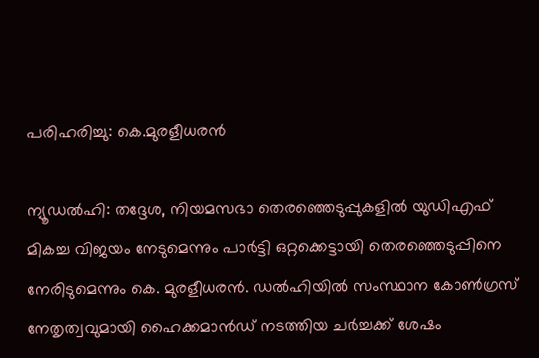പരിഹരിച്ചു: കെ.മുരളീധരന്‍

ന്യൂഡല്‍ഹി: തദ്ദേശ, നിയമസഭാ തെരഞ്ഞെടുപ്പുകളില്‍ യുഡിഎഫ് മികച്ച വിജയം നേടുമെന്നും പാർട്ടി ഒറ്റക്കെട്ടായി തെരഞ്ഞെടുപ്പിനെ നേരിടുമെന്നും കെ. മുരളീധരന്‍. ഡല്‍ഹിയില്‍ സംസ്ഥാന കോണ്‍ഗ്രസ് നേതൃത്വവുമായി ഹൈക്കമാന്‍ഡ് നടത്തിയ ചര്‍ച്ചക്ക് ശേഷം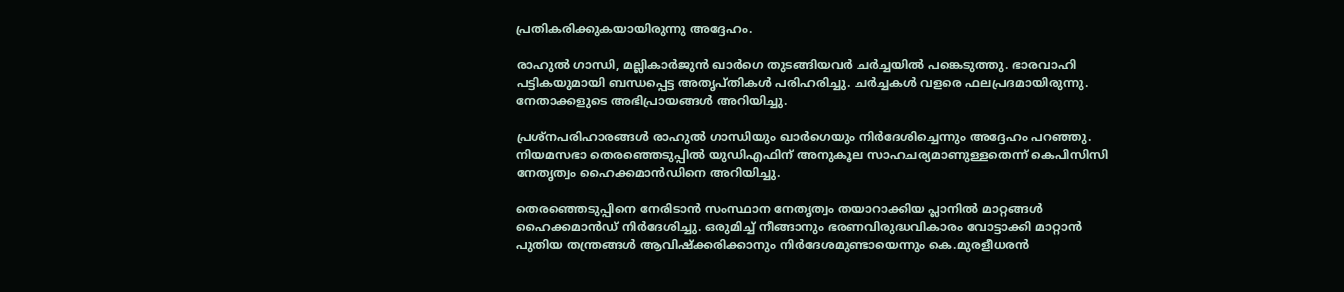പ്രതികരിക്കുകയായിരുന്നു അദ്ദേഹം.

രാഹുല്‍ ഗാന്ധി, മല്ലികാർജുൻ ഖാർഗെ തുടങ്ങിയവർ ചർച്ചയിൽ പങ്കെടുത്തു. ഭാരവാഹി പട്ടികയുമായി ബന്ധപ്പെട്ട അതൃപ്തികള്‍ പരിഹരിച്ചു. ചര്‍ച്ചകള്‍ വളരെ ഫലപ്രദമായിരുന്നു. നേതാക്കളുടെ അഭിപ്രായങ്ങള്‍ അറിയിച്ചു.

പ്രശ്‌നപരിഹാരങ്ങള്‍ രാഹുല്‍ ഗാന്ധിയും ഖാര്‍ഗെയും നിർദേശിച്ചെന്നും അദ്ദേഹം പറഞ്ഞു. നിയമസഭാ തെരഞ്ഞെടുപ്പില്‍ യുഡിഎഫിന് അനുകൂല സാഹചര്യമാണുള്ളതെന്ന് കെപിസിസി നേതൃത്വം ഹൈക്കമാന്‍ഡിനെ അറിയിച്ചു.

തെരഞ്ഞെടുപ്പിനെ നേരിടാന്‍ സംസ്ഥാന നേതൃത്വം തയാറാക്കിയ പ്ലാനില്‍ മാറ്റങ്ങള്‍ ഹൈക്കമാന്‍ഡ് നിര്‍ദേശിച്ചു. ഒരുമിച്ച് നീങ്ങാനും ഭരണവിരുദ്ധവികാരം വോട്ടാക്കി മാറ്റാന്‍ പുതിയ തന്ത്രങ്ങള്‍ ആവിഷ്‌ക്കരിക്കാനും നിര്‍ദേശമുണ്ടായെന്നും കെ.മുരളീധരന്‍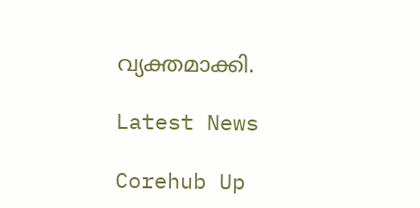വ്യക്തമാക്കി.

Latest News

Corehub Up